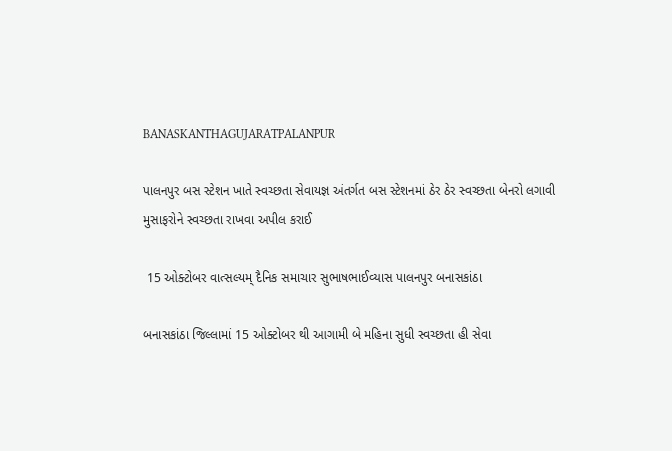BANASKANTHAGUJARATPALANPUR

પાલનપુર બસ સ્ટેશન ખાતે સ્વચ્છતા સેવાયજ્ઞ અંતર્ગત બસ સ્ટેશનમાં ઠેર ઠેર સ્વચ્છતા બેનરો લગાવી મુસાફરોને સ્વચ્છતા રાખવા અપીલ કરાઈ

 15 ઓક્ટોબર વાત્સલ્યમ્ દૈનિક સમાચાર સુભાષભાઈવ્યાસ પાલનપુર બનાસકાંઠા

બનાસકાંઠા જિલ્લામાં 15 ઓક્ટોબર થી આગામી બે મહિના સુધી સ્વચ્છતા હી સેવા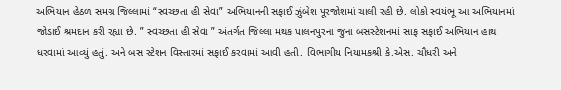અભિયાન હેઠળ સમગ્ર જિલ્લામાં “સ્વચ્છતા હી સેવા” અભિયાનની સફાઈ ઝુંબેશ પૂરજોશમાં ચાલી રહી છે. લોકો સ્વયંભૂ આ અભિયાનમાં જોડાઈ શ્રમદાન કરી રહ્યા છે. ” સ્વચ્છતા હી સેવા ” અંતર્ગત જિલ્લા મથક પાલનપુરના જુના બસસ્ટેશનમાં સાફ સફાઈ અભિયાન હાથ ધરવામાં આવ્યું હતું. અને બસ સ્ટેશન વિસ્તારમાં સફાઈ કરવામાં આવી હતી. વિભાગીય નિયામકશ્રી કે.એસ. ચૌધરી અને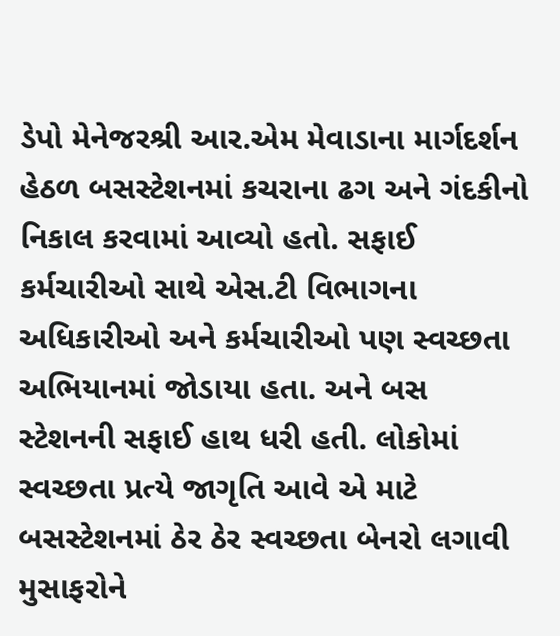ડેપો મેનેજરશ્રી આર.એમ મેવાડાના માર્ગદર્શન હેઠળ બસસ્ટેશનમાં કચરાના ઢગ અને ગંદકીનો નિકાલ કરવામાં આવ્યો હતો. સફાઈ કર્મચારીઓ સાથે એસ.ટી વિભાગના અધિકારીઓ અને કર્મચારીઓ પણ સ્વચ્છતા અભિયાનમાં જોડાયા હતા. અને બસ સ્ટેશનની સફાઈ હાથ ધરી હતી. લોકોમાં સ્વચ્છતા પ્રત્યે જાગૃતિ આવે એ માટે બસસ્ટેશનમાં ઠેર ઠેર સ્વચ્છતા બેનરો લગાવી મુસાફરોને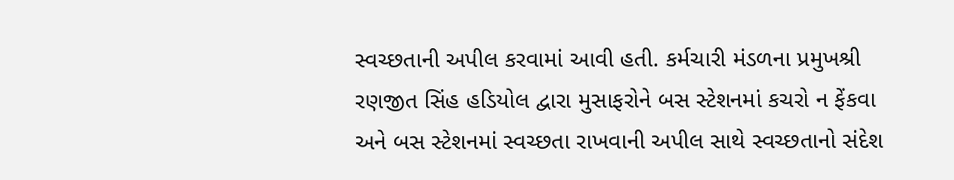સ્વચ્છતાની અપીલ કરવામાં આવી હતી. કર્મચારી મંડળના પ્રમુખશ્રી રણજીત સિંહ હડિયોલ દ્વારા મુસાફરોને બસ સ્ટેશનમાં કચરો ન ફેંકવા અને બસ સ્ટેશનમાં સ્વચ્છતા રાખવાની અપીલ સાથે સ્વચ્છતાનો સંદેશ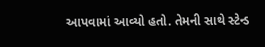આપવામાં આવ્યો હતો. તેમની સાથે સ્ટેન્ડ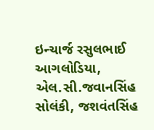ઇન્ચાર્જ રસુલભાઈ આગલોડિયા, એલ.સી.જવાનસિંહ સોલંકી, જશવંતસિંહ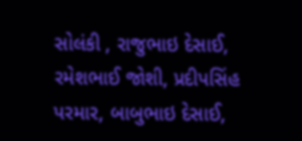સોલંકી , રાજુભાઇ દેસાઈ, રમેશભાઈ જોશી, પ્રદીપસિંહ પરમાર, બાબુભાઇ દેસાઈ,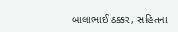બાલાભાઈ ઠક્કર, સહિતના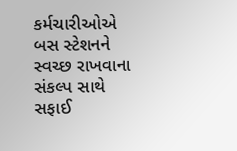કર્મચારીઓએ બસ સ્ટેશનને સ્વચ્છ રાખવાના સંકલ્પ સાથે સફાઈ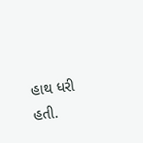હાથ ધરી હતી.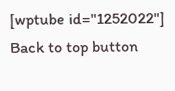[wptube id="1252022"]
Back to top button